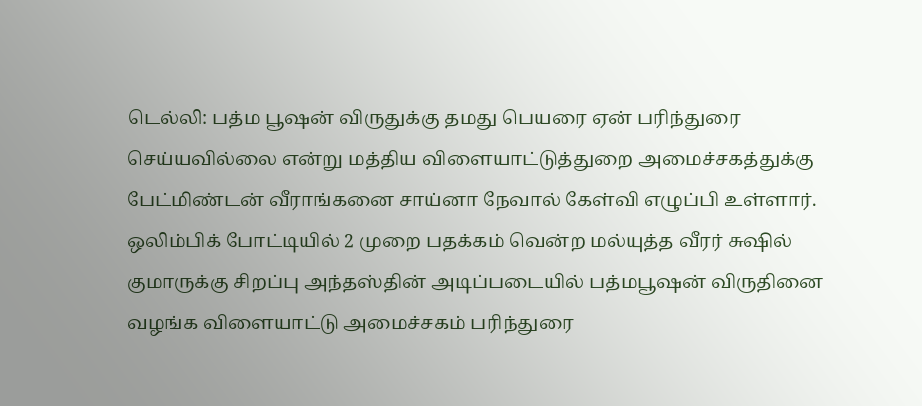டெல்லி: பத்ம பூஷன் விருதுக்கு தமது பெயரை ஏன் பரிந்துரை செய்யவில்லை என்று மத்திய விளையாட்டுத்துறை அமைச்சகத்துக்கு பேட்மிண்டன் வீராங்கனை சாய்னா நேவால் கேள்வி எழுப்பி உள்ளார்.
ஒலிம்பிக் போட்டியில் 2 முறை பதக்கம் வென்ற மல்யுத்த வீரர் சுஷில் குமாருக்கு சிறப்பு அந்தஸ்தின் அடிப்படையில் பத்மபூஷன் விருதினை வழங்க விளையாட்டு அமைச்சகம் பரிந்துரை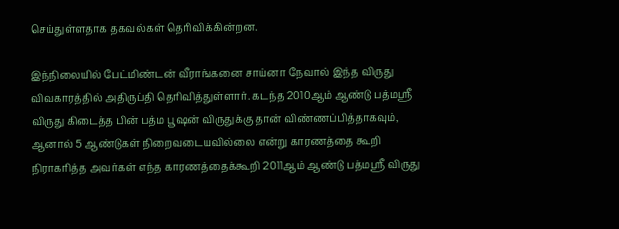செய்துள்ளதாக தகவல்கள் தெரிவிக்கின்றன.

இந்நிலையில் பேட்மிண்டன் வீராங்கனை சாய்னா நேவால் இந்த விருது விவகாரத்தில் அதிருப்தி தெரிவித்துள்ளார். கடந்த 2010ஆம் ஆண்டு பத்மஸ்ரீ விருது கிடைத்த பின் பத்ம பூஷன் விருதுக்கு தான் விண்ணப்பித்தாகவும், ஆனால் 5 ஆண்டுகள் நிறைவடையவில்லை என்று காரணத்தை கூறி நிராகரித்த அவர்கள் எந்த காரணத்தைக்கூறி 2011ஆம் ஆண்டு பத்மஸ்ரீ விருது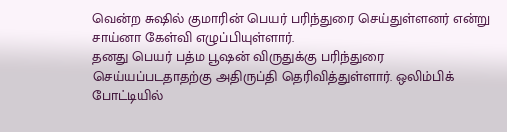வென்ற சுஷில் குமாரின் பெயர் பரிந்துரை செய்துள்ளனர் என்று சாய்னா கேள்வி எழுப்பியுள்ளார்.
தனது பெயர் பத்ம பூஷன் விருதுக்கு பரிந்துரை செய்யப்படதாதற்கு அதிருப்தி தெரிவித்துள்ளார். ஒலிம்பிக் போட்டியில்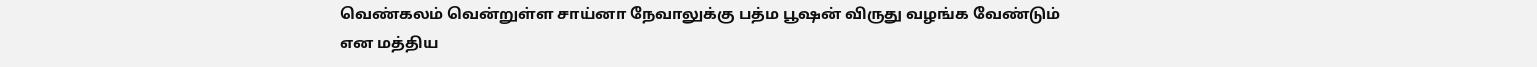வெண்கலம் வென்றுள்ள சாய்னா நேவாலுக்கு பத்ம பூஷன் விருது வழங்க வேண்டும் என மத்திய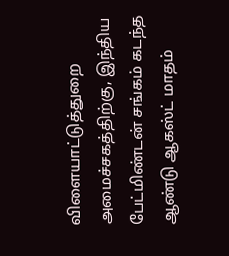விளையாட்டுத்துறை அமைச்சகத்திற்கு, இந்திய பேட்மிண்டன் சங்கம் கடந்த ஆண்டு ஆகஸ்ட் மாதம்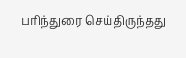பரிந்துரை செய்திருந்தது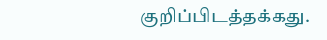குறிப்பிடத்தக்கது.